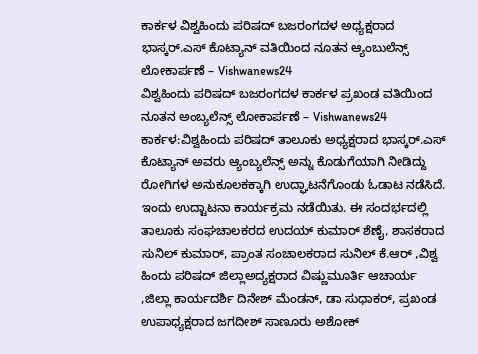ಕಾರ್ಕಳ ವಿಶ್ವಹಿಂದು ಪರಿಷದ್ ಬಜರಂಗದಳ ಅಧ್ಯಕ್ಷರಾದ ಭಾಸ್ಕರ್.ಎಸ್ ಕೊಟ್ಯಾನ್ ವತಿಯಿಂದ ನೂತನ ಆ್ಯಂಬುಲೆನ್ಸ್ ಲೋಕಾರ್ಪಣೆ – Vishwanews24
ವಿಶ್ವಹಿಂದು ಪರಿಷದ್ ಬಜರಂಗದಳ ಕಾರ್ಕಳ ಪ್ರಖಂಡ ವತಿಯಿಂದ ನೂತನ ಅಂಬ್ಯಲೆನ್ಸ್ ಲೋಕಾರ್ಪಣೆ – Vishwanews24
ಕಾರ್ಕಳ:ವಿಶ್ವಹಿಂದು ಪರಿಷದ್ ತಾಲೂಕು ಅಧ್ಯಕ್ಷರಾದ ಭಾಸ್ಕರ್.ಎಸ್ ಕೊಟ್ಯಾನ್ ಅವರು ಆ್ಯಂಬ್ಯಲೆನ್ಸ್ ಅನ್ನು ಕೊಡುಗೆಯಾಗಿ ನೀಡಿದ್ದು ರೋಗಿಗಳ ಅನುಕೂಲಕಕ್ಕಾಗಿ ಉದ್ಘಾಟನೆಗೊಂಡು ಓಡಾಟ ನಡೆಸಿದೆ.
ಇಂದು ಉದ್ಟಾಟನಾ ಕಾರ್ಯಕ್ರಮ ನಡೆಯಿತು. ಈ ಸಂದರ್ಭದಲ್ಲಿ ತಾಲೂಕು ಸಂಘಚಾಲಕರದ ಉದಯ್ ಕುಮಾರ್ ಶೆಣೈ, ಶಾಸಕರಾದ ಸುನಿಲ್ ಕುಮಾರ್, ಪ್ರಾಂತ ಸಂಚಾಲಕರಾದ ಸುನಿಲ್ ಕೆ.ಆರ್ ,ವಿಶ್ವ ಹಿಂದು ಪರಿಷದ್ ಜಿಲ್ಲಾಅದ್ಯಕ್ಷರಾದ ವಿಷ್ಣುಮೂರ್ತಿ ಆಚಾರ್ಯ ,ಜಿಲ್ಲಾ ಕಾರ್ಯದರ್ಶಿ ದಿನೇಶ್ ಮೆಂಡನ್, ಡಾ ಸುಧಾಕರ್, ಪ್ರಖಂಡ ಉಪಾಧ್ಯಕ್ಷರಾದ ಜಗದೀಶ್ ಸಾಣೂರು ಅಶೋಕ್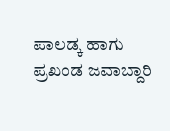ಪಾಲಡ್ಕ ಹಾಗು ಪ್ರಖಂಡ ಜವಾಬ್ದಾರಿ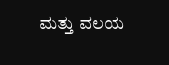ಮತ್ತು ವಲಯ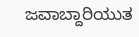ಜವಾಬ್ದಾರಿಯುತ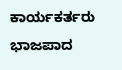ಕಾರ್ಯಕರ್ತರು ಭಾಜಪಾದ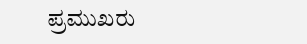ಪ್ರಮುಖರು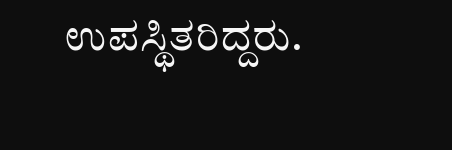ಉಪಸ್ಥಿತರಿದ್ದರು.